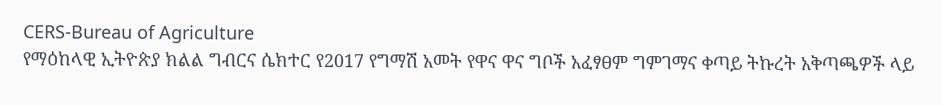CERS-Bureau of Agriculture
የማዕከላዊ ኢትዮጵያ ክልል ግብርና ሴክተር የ2017 የግማሽ አመት የዋና ዋና ግቦች አፈፃፀም ግምገማና ቀጣይ ትኩረት አቅጣጫዎች ላይ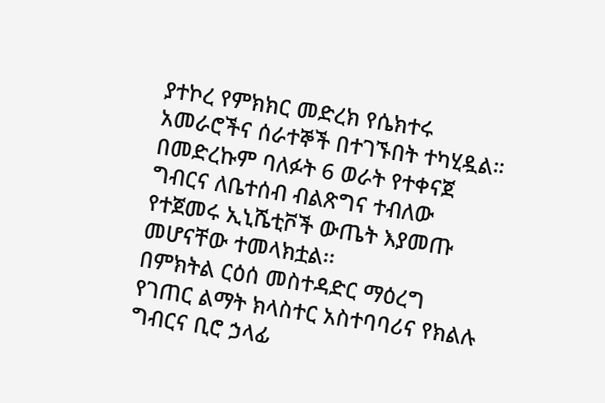ያተኮረ የምክክር መድረክ የሴክተሩ አመራሮችና ሰራተኞች በተገኙበት ተካሂዷል።
በመድረኩም ባለፉት 6 ወራት የተቀናጀ ግብርና ለቤተሰብ ብልጽግና ተብለው የተጀመሩ ኢኒሼቲቮች ውጤት እያመጡ መሆናቸው ተመላክቷል፡፡
በምክትል ርዕሰ መስተዳድር ማዕረግ የገጠር ልማት ክላስተር አስተባባሪና የክልሉ ግብርና ቢሮ ኃላፊ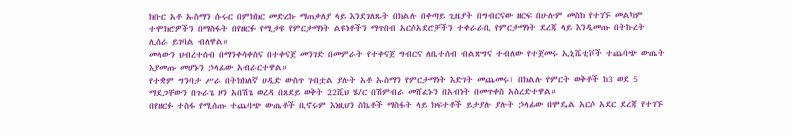ክቡር አቶ ኡስማን ሱሩር በምክክር መድረኩ ማጠቃለያ ላይ እንደገለጹት በክልሉ በቀጣይ ጊዜያት በግብርናው ዘርፍ በሁሉም መስክ የተገኙ መልካም ተሞክሮዎችን በማስፋት በየዘርፉ የሚታዩ የምርታማነት ልዩነቶችን ማጥበብ አርሶአደሮቻችን ተቀራራቢ የምርታማነት ደረጃ ላይ እንዲመጡ በትኩረት ሊሰራ ይገባል ብለዋል።
መላውን ህብረተሰብ በማንቀሳቀስና በተቀናጀ መንገድ በመምራት የተቀናጀ ግብርና ለቤተሰብ ብልጽግና ተብለው የተጀመሩ ኢኒሼቲቮች ተጨባጭ ውጤት እያመጡ መሆኑን ኃላፊው አብራርተዋል።
የተቋም ግንባታ ሥራ በትክክለኛ ሀዲድ ውስጥ ገብቷል ያሉት አቶ ኡስማን የምርታማነት እድገት መጨመሩ፣ በክልሉ የምርት ወቅቶች ከ3 ወደ 5 ማደጋቸውን በጉራጌ ዞን አበሽጌ ወረዳ በጸደይ ወቅት 22ሺህ ሄ/ር በሽምብራ መሸፈኑን በአብነት በመጥቀስ አስረድተዋል።
በየዘርፉ ተስፋ የሚሰጡ ተጨባጭ ውጤቶች ቢኖሩም እነዚህን ስኬቶች ማስፋት ላይ ክፍተቶች ይታያሉ ያሉት ኃላፊው በሞዴል አርሶ አደር ደረጃ የተገኙ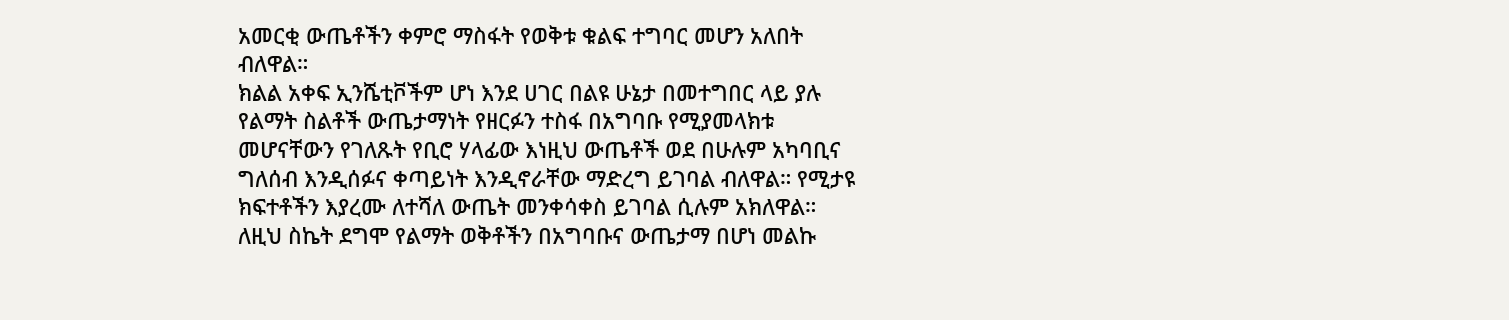አመርቂ ውጤቶችን ቀምሮ ማስፋት የወቅቱ ቁልፍ ተግባር መሆን አለበት ብለዋል።
ክልል አቀፍ ኢንሼቲቮችም ሆነ እንደ ሀገር በልዩ ሁኔታ በመተግበር ላይ ያሉ የልማት ስልቶች ውጤታማነት የዘርፉን ተስፋ በአግባቡ የሚያመላክቱ መሆናቸውን የገለጹት የቢሮ ሃላፊው እነዚህ ውጤቶች ወደ በሁሉም አካባቢና ግለሰብ እንዲሰፉና ቀጣይነት እንዲኖራቸው ማድረግ ይገባል ብለዋል። የሚታዩ ክፍተቶችን እያረሙ ለተሻለ ውጤት መንቀሳቀስ ይገባል ሲሉም አክለዋል።
ለዚህ ስኬት ደግሞ የልማት ወቅቶችን በአግባቡና ውጤታማ በሆነ መልኩ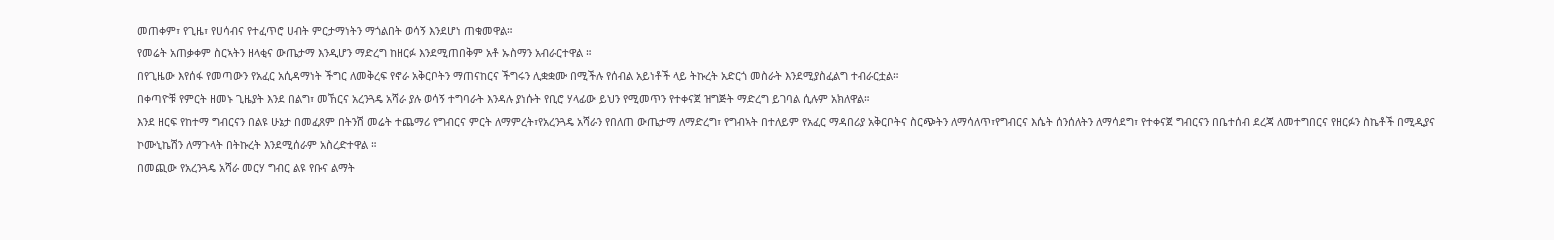መጠቀም፣ የጊዜ፣ የሀሳብና የተፈጥሮ ሀብት ምርታማነትን ማጎልበት ወሳኝ እንደሆነ ጠቁመዋል።
የመሬት አጠቃቀም ስርኣትን ዘላቂና ውጤታማ እንዲሆን ማድረግ ከዘርፉ እንደሚጠበቅም አቶ ኡስማን አብራርተዋል ።
በየጊዜው እየሰፋ የመጣውን የአፈር አሲዳማነት ችግር ለመቅረፍ የኖራ አቅርቦትን ማጠናከርና ችግሩን ሊቋቋሙ በሚችሉ የሰብል አይነቶች ላይ ትኩረት አድርጎ መስራት እንደሚያስፈልግ ተብራርቷል።
በቀጣዮቹ የምርት ዘመኑ ጊዜያት እንደ በልግ፣ መኸርና አረንጓዴ አሻራ ያሉ ወሳኝ ተግባራት እንዳሉ ያነሱት የቢሮ ሃላፊው ይህን የሚመጥን የተቀናጀ ዝግጅት ማድረግ ይገባል ሲሉም አክለዋል።
እንደ ዘርፍ የከተማ ግብርናን በልዩ ሁኔታ በመፈጸም በትንሽ መሬት ተጨማሪ የግብርና ምርት ለማምረት፣የአረንጓዴ አሻራን የበለጠ ውጤታማ ለማድረግ፣ የግብኣት በተለይም የአፈር ማዳበሪያ አቅርቦትና ስርጭትን ለማሳለጥ፣የግብርና እሴት ሰንሰለትን ለማሳደግ፣ የተቀናጀ ግብርናን በቤተሰብ ደረጃ ለመተግበርና የዘርፉን ስኬቶች በሚዲያና ኮሙኒኬሽን ለማጉላት በትኩረት እንደሚሰራም አስረድተዋል ።
በመጪው የአረንጓዴ አሻራ መርሃ ግብር ልዩ የቡና ልማት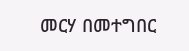መርሃ በመተግበር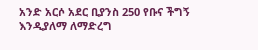አንድ አርሶ አደር ቢያንስ 250 የቡና ችግኝ እንዲያለማ ለማድረግ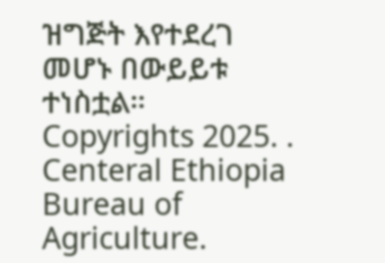ዝግጅት እየተደረገ መሆኑ በውይይቱ ተነስቷል።
Copyrights 2025. . Centeral Ethiopia Bureau of Agriculture.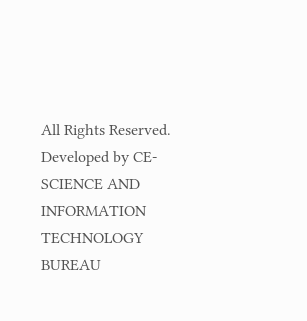All Rights Reserved.
Developed by CE-SCIENCE AND INFORMATION TECHNOLOGY BUREAU